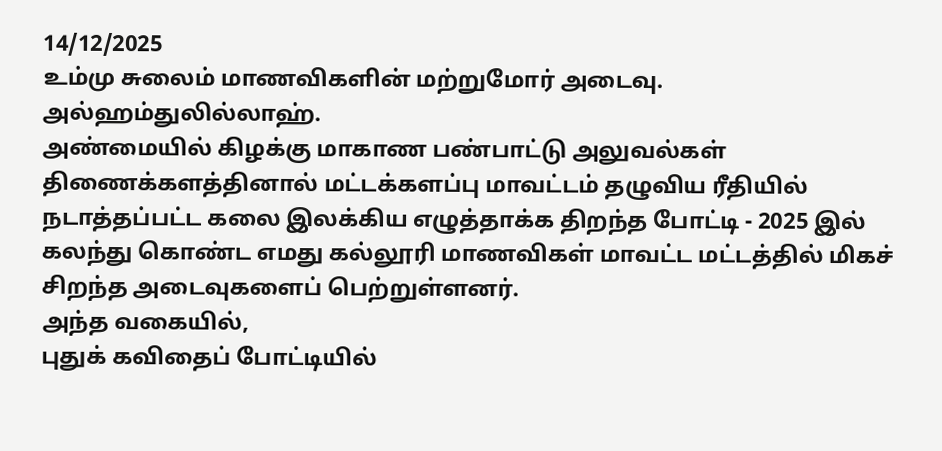14/12/2025
உம்மு சுலைம் மாணவிகளின் மற்றுமோர் அடைவு. அல்ஹம்துலில்லாஹ்.
அண்மையில் கிழக்கு மாகாண பண்பாட்டு அலுவல்கள் திணைக்களத்தினால் மட்டக்களப்பு மாவட்டம் தழுவிய ரீதியில் நடாத்தப்பட்ட கலை இலக்கிய எழுத்தாக்க திறந்த போட்டி - 2025 இல் கலந்து கொண்ட எமது கல்லூரி மாணவிகள் மாவட்ட மட்டத்தில் மிகச் சிறந்த அடைவுகளைப் பெற்றுள்ளனர்.
அந்த வகையில்,
புதுக் கவிதைப் போட்டியில்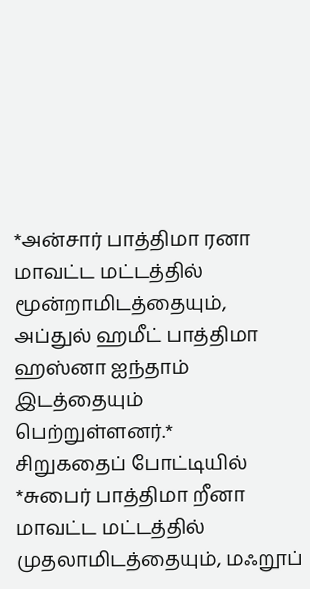*அன்சார் பாத்திமா ரனா மாவட்ட மட்டத்தில் மூன்றாமிடத்தையும், அப்துல் ஹமீட் பாத்திமா ஹஸ்னா ஐந்தாம் இடத்தையும் பெற்றுள்ளனர்.*
சிறுகதைப் போட்டியில்
*சுபைர் பாத்திமா றீனா மாவட்ட மட்டத்தில் முதலாமிடத்தையும், மஃறூப்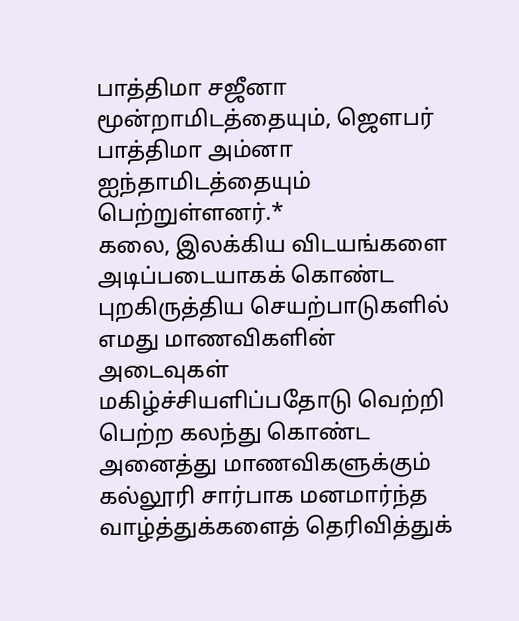பாத்திமா சஜீனா மூன்றாமிடத்தையும், ஜௌபர் பாத்திமா அம்னா ஐந்தாமிடத்தையும் பெற்றுள்ளனர்.*
கலை, இலக்கிய விடயங்களை அடிப்படையாகக் கொண்ட புறகிருத்திய செயற்பாடுகளில் எமது மாணவிகளின் அடைவுகள் மகிழ்ச்சியளிப்பதோடு வெற்றி பெற்ற கலந்து கொண்ட அனைத்து மாணவிகளுக்கும் கல்லூரி சார்பாக மனமார்ந்த வாழ்த்துக்களைத் தெரிவித்துக்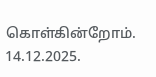கொள்கின்றோம்.
14.12.2025.